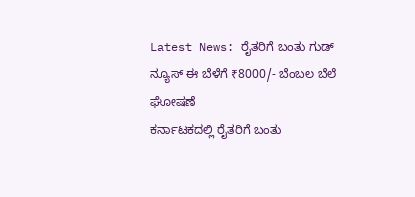Latest News: ರೈತರಿಗೆ ಬಂತು ಗುಡ್ ನ್ಯೂಸ್ ಈ ಬೆಳೆಗೆ ₹8000/- ಬೆಂಬಲ ಬೆಲೆ ಘೋಷಣೆ
ಕರ್ನಾಟಕದಲ್ಲಿ ರೈತರಿಗೆ ಬಂತು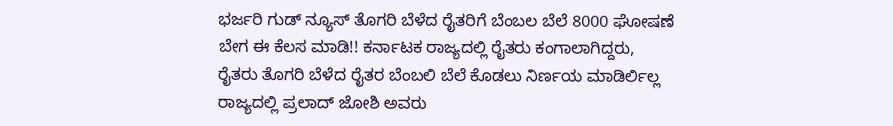ಭರ್ಜರಿ ಗುಡ್ ನ್ಯೂಸ್ ತೊಗರಿ ಬೆಳೆದ ರೈತರಿಗೆ ಬೆಂಬಲ ಬೆಲೆ 8000 ಘೋಷಣೆ ಬೇಗ ಈ ಕೆಲಸ ಮಾಡಿ!! ಕರ್ನಾಟಕ ರಾಜ್ಯದಲ್ಲಿ ರೈತರು ಕಂಗಾಲಾಗಿದ್ದರು, ರೈತರು ತೊಗರಿ ಬೆಳೆದ ರೈತರ ಬೆಂಬಲಿ ಬೆಲೆ ಕೊಡಲು ನಿರ್ಣಯ ಮಾಡಿರ್ಲಿಲ್ಲ ರಾಜ್ಯದಲ್ಲಿ ಪ್ರಲಾದ್ ಜೋಶಿ ಅವರು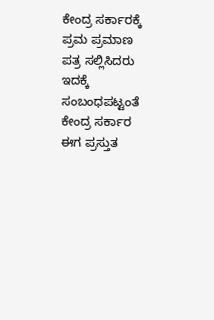ಕೇಂದ್ರ ಸರ್ಕಾರಕ್ಕೆ ಪ್ರಮ ಪ್ರಮಾಣ ಪತ್ರ ಸಲ್ಲಿಸಿದರು ಇದಕ್ಕೆ ಸಂಬಂಧಪಟ್ಟಂತೆ ಕೇಂದ್ರ ಸರ್ಕಾರ ಈಗ ಪ್ರಸ್ತುತ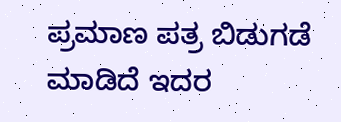ಪ್ರಮಾಣ ಪತ್ರ ಬಿಡುಗಡೆ ಮಾಡಿದೆ ಇದರ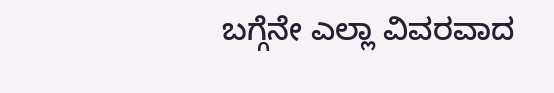ಬಗ್ಗೆನೇ ಎಲ್ಲಾ ವಿವರವಾದ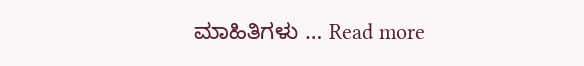ಮಾಹಿತಿಗಳು … Read more